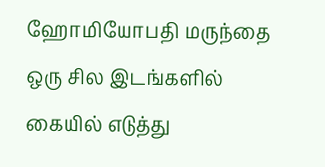ஹோமியோபதி மருந்தை ஒரு சில இடங்களில் கையில் எடுத்து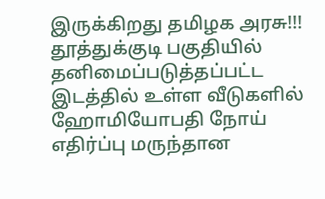இருக்கிறது தமிழக அரசு!!!
தூத்துக்குடி பகுதியில் தனிமைப்படுத்தப்பட்ட இடத்தில் உள்ள வீடுகளில் ஹோமியோபதி நோய் எதிர்ப்பு மருந்தான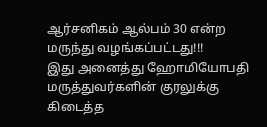ஆர்சனிகம் ஆல்பம் 30 என்ற மருந்து வழங்கப்பட்டது!!!
இது அனைத்து ஹோமியோபதி மருத்துவர்களின் குரலுக்கு கிடைத்த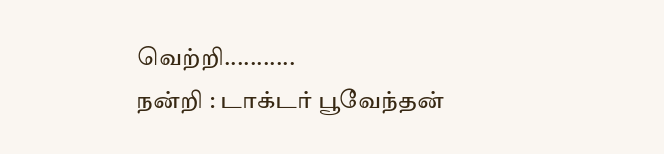வெற்றி...........
நன்றி : டாக்டர் பூவேந்தன்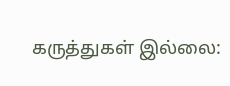கருத்துகள் இல்லை: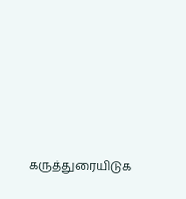கருத்துரையிடுக